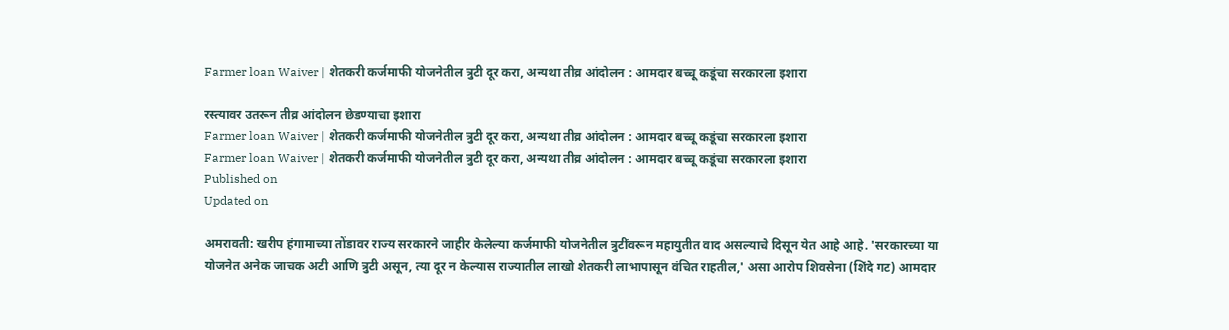Farmer loan Waiver | शेतकरी कर्जमाफी योजनेतील त्रुटी दूर करा, अन्यथा तीव्र आंदोलन : आमदार बच्चू कडूंचा सरकारला इशारा

रस्त्यावर उतरून तीव्र आंदोलन छेडण्याचा इशारा
Farmer loan Waiver | शेतकरी कर्जमाफी योजनेतील त्रुटी दूर करा, अन्यथा तीव्र आंदोलन : आमदार बच्चू कडूंचा सरकारला इशारा
Farmer loan Waiver | शेतकरी कर्जमाफी योजनेतील त्रुटी दूर करा, अन्यथा तीव्र आंदोलन : आमदार बच्चू कडूंचा सरकारला इशारा
Published on
Updated on

अमरावती: खरीप हंगामाच्या तोंडावर राज्य सरकारने जाहीर केलेल्या कर्जमाफी योजनेतील त्रुटींवरून महायुतीत वाद असल्याचे दिसून येत आहे आहे. 'सरकारच्या या योजनेत अनेक जाचक अटी आणि त्रुटी असून, त्या दूर न केल्यास राज्यातील लाखो शेतकरी लाभापासून वंचित राहतील,' असा आरोप शिवसेना (शिंदे गट) आमदार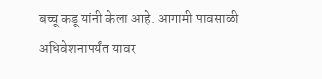बच्चू कडू यांनी केला आहे. आगामी पावसाळी अधिवेशनापर्यंत यावर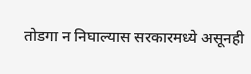तोडगा न निघाल्यास सरकारमध्ये असूनही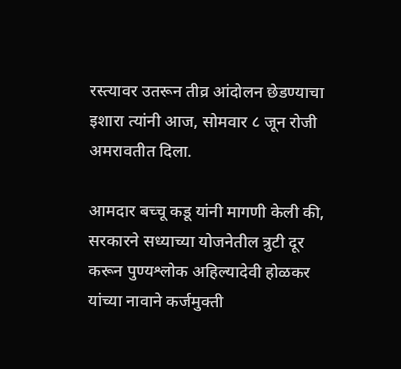रस्त्यावर उतरून तीव्र आंदोलन छेडण्याचा इशारा त्यांनी आज, सोमवार ८ जून रोजी अमरावतीत दिला.

आमदार बच्चू कडू यांनी मागणी केली की, सरकारने सध्याच्या योजनेतील त्रुटी दूर करून पुण्यश्लोक अहिल्यादेवी होळकर यांच्या नावाने कर्जमुक्ती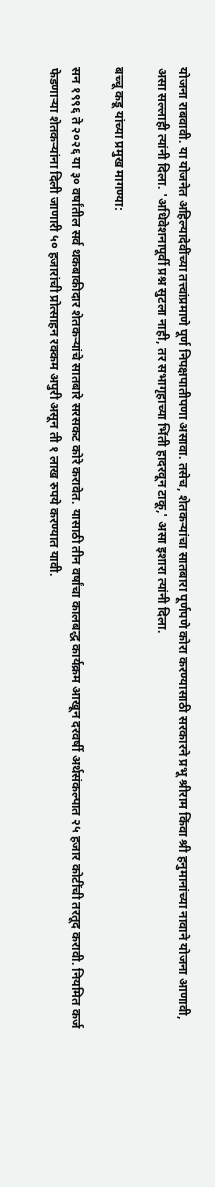योजना राबवावी. या योजनेत अहिल्यादेवींच्या तत्त्वांप्रमाणे पूर्ण निपक्षपातीपणा असावा. तसेच, शेतकर्‍यांचा सातबारा पूर्णपणे कोरा करण्यासाठी सरकारने प्रभू श्रीराम किंवा श्री हनुमानांच्या नावाने योजना आणावी, असा सल्लाही त्यांनी दिला. 'अधिवेशनापूर्वी प्रश्न सुटला नाही, तर सभागृहाच्या भिंती हादरवून टाकू,' असा इशारा त्यांनी दिला.

बच्चू कडू यांच्या प्रमुख मागण्या:

सन १९९६ ते २०२६ या ३० वर्षांतील सर्व थकबाकीदार शेतकर्‍यांचे सातबारे सरसकट कोरे करावेत. यासाठी तीन वर्षांचा कालबद्ध कार्यक्रम आखून दरवर्षी अर्थसंकल्पात २५ हजार कोटींची तरतूद करावी. नियमित कर्ज फेडणार्‍या शेतकर्‍यांना दिली जाणारी ५० हजारांची प्रोत्साहन रक्कम अपुरी असून ती १ लाख रुपये करण्यात यावी.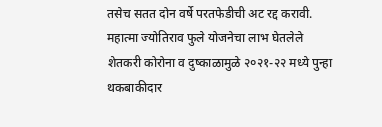तसेच सतत दोन वर्षे परतफेडीची अट रद्द करावी. महात्मा ज्योतिराव फुले योजनेचा लाभ घेतलेले शेतकरी कोरोना व दुष्काळामुळे २०२१-२२ मध्ये पुन्हा थकबाकीदार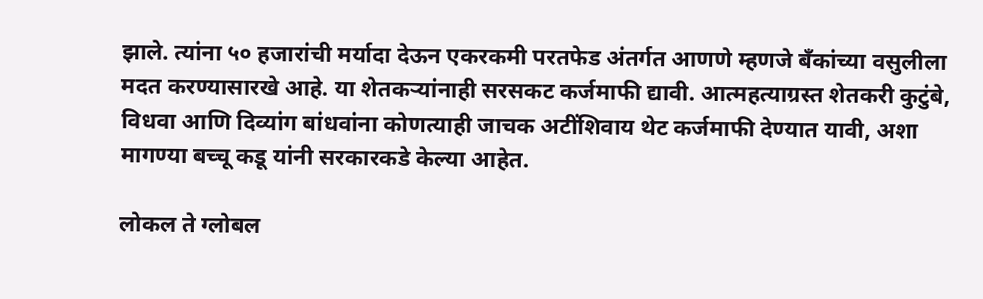झाले. त्यांना ५० हजारांची मर्यादा देऊन एकरकमी परतफेड अंतर्गत आणणे म्हणजे बँकांच्या वसुलीला मदत करण्यासारखे आहे. या शेतकर्‍यांनाही सरसकट कर्जमाफी द्यावी. आत्महत्याग्रस्त शेतकरी कुटुंबे, विधवा आणि दिव्यांग बांधवांना कोणत्याही जाचक अटींशिवाय थेट कर्जमाफी देण्यात यावी, अशा मागण्या बच्चू कडू यांनी सरकारकडे केल्या आहेत.

लोकल ते ग्लोबल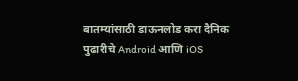बातम्यांसाठी डाऊनलोड करा दैनिक पुढारीचे Android आणि iOS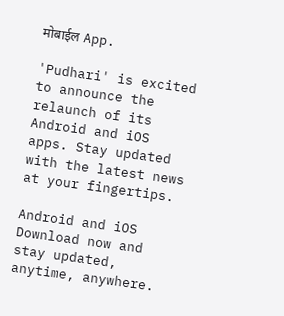मोबाईल App.

'Pudhari' is excited to announce the relaunch of its Android and iOS apps. Stay updated with the latest news at your fingertips.

Android and iOS Download now and stay updated, anytime, anywhere.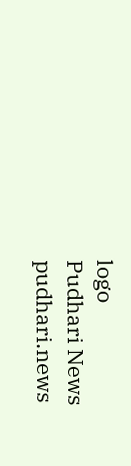logo
Pudhari News
pudhari.news